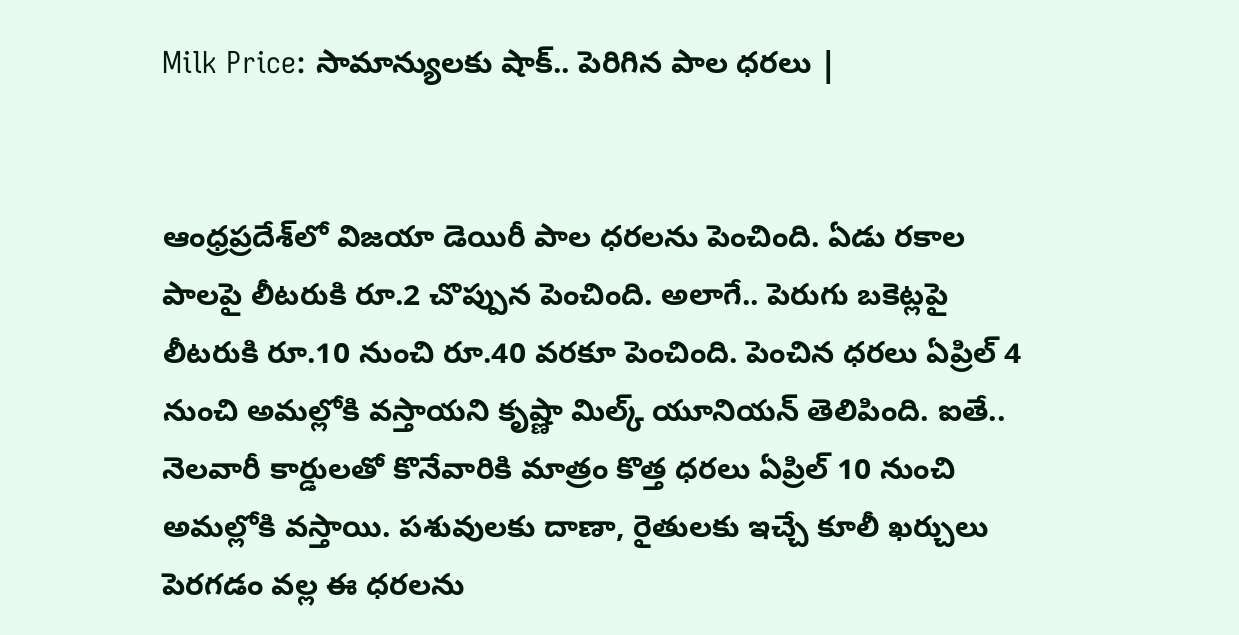Milk Price: సామాన్యులకు షాక్.. పెరిగిన పాల ధరలు |


ఆంధ్రప్రదేశ్‌లో విజయా డెయిరీ పాల ధరలను పెంచింది. ఏడు రకాల పాలపై లీటరుకి రూ.2 చొప్పున పెంచింది. అలాగే.. పెరుగు బకెట్లపై లీటరుకి రూ.10 నుంచి రూ.40 వరకూ పెంచింది. పెంచిన ధరలు ఏప్రిల్ 4 నుంచి అమల్లోకి వస్తాయని కృష్ణా మిల్క్ యూనియన్ తెలిపింది. ఐతే.. నెలవారీ కార్డులతో కొనేవారికి మాత్రం కొత్త ధరలు ఏప్రిల్ 10 నుంచి అమల్లోకి వస్తాయి. పశువులకు దాణా, రైతులకు ఇచ్చే కూలీ ఖర్చులు పెరగడం వల్ల ఈ ధరలను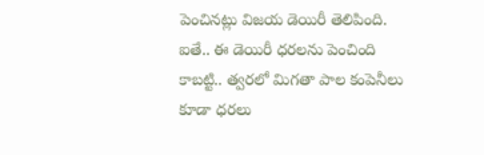పెంచినట్లు విజయ డెయిరీ తెలిపింది. ఐతే.. ఈ డెయిరీ ధరలను పెంచింది కాబట్టి.. త్వరలో మిగతా పాల కంపెనీలు కూడా ధరలు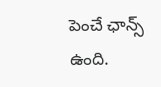పెంచే ఛాన్స్ ఉంది.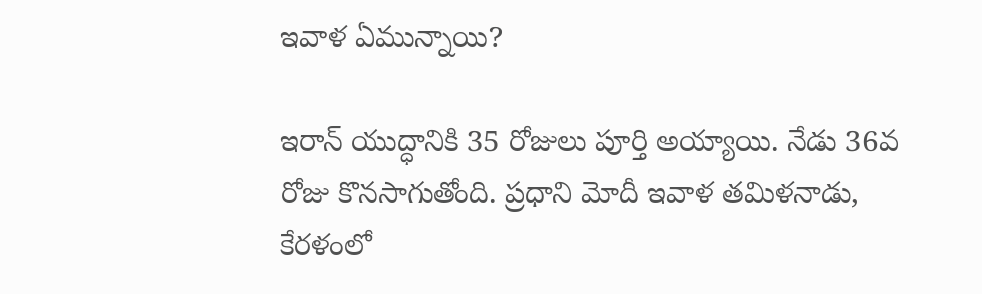ఇవాళ ఏమున్నాయి?

ఇరాన్ యుద్ధానికి 35 రోజులు పూర్తి అయ్యాయి. నేడు 36వ రోజు కొనసాగుతోంది. ప్రధాని మోదీ ఇవాళ తమిళనాడు, కేరళంలో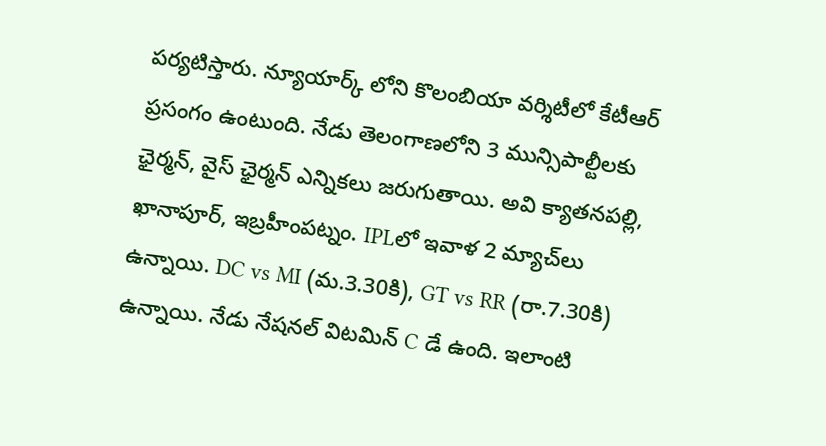పర్యటిస్తారు. న్యూయార్క్ లోని కొలంబియా వర్శిటీలో కేటీఆర్ ప్రసంగం ఉంటుంది. నేడు తెలంగాణలోని 3 మున్సిపాల్టీలకు ఛైర్మన్, వైస్ ఛైర్మన్ ఎన్నికలు జరుగుతాయి. అవి క్యాతనపల్లి, ఖానాపూర్, ఇబ్రహీంపట్నం. IPLలో ఇవాళ 2 మ్యాచ్‌లు ఉన్నాయి. DC vs MI (మ.3.30కి), GT vs RR (రా.7.30కి) ఉన్నాయి. నేడు నేషనల్ విటమిన్ C డే ఉంది. ఇలాంటి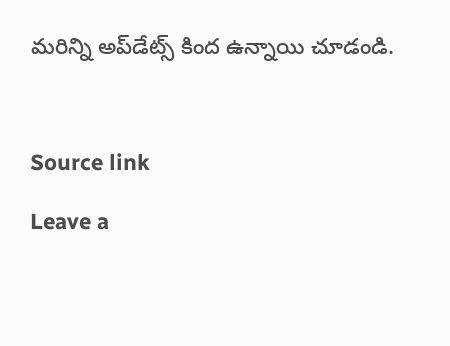మరిన్ని అప్‌డేట్స్ కింద ఉన్నాయి చూడండి.



Source link

Leave a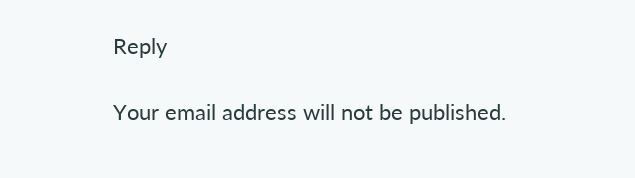Reply

Your email address will not be published.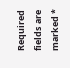Required fields are marked *